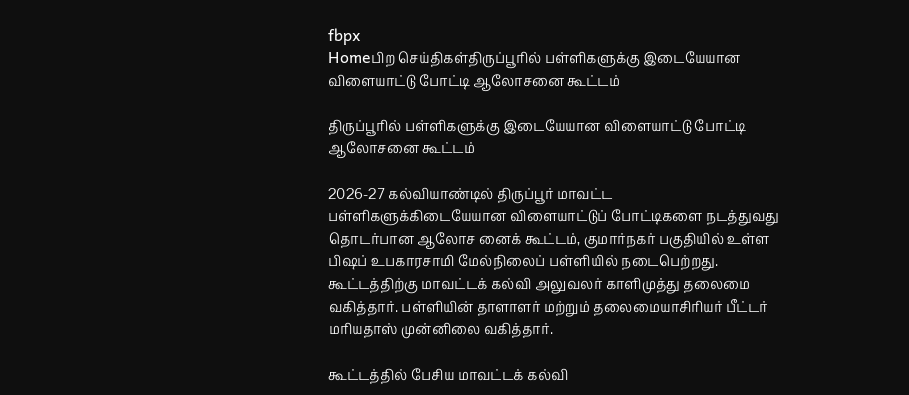fbpx
Homeபிற செய்திகள்திருப்பூரில் பள்ளிகளுக்கு இடையேயான விளையாட்டு போட்டி ஆலோசனை கூட்டம்

திருப்பூரில் பள்ளிகளுக்கு இடையேயான விளையாட்டு போட்டி ஆலோசனை கூட்டம்

2026-27 கல்வியாண்டில் திருப்பூர் மாவட்ட பள்ளிகளுக்கிடையேயான விளையாட்டுப் போட்டிகளை நடத்துவது தொடர்பான ஆலோச னைக் கூட்டம், குமார்நகர் பகுதியில் உள்ள பிஷப் உபகாரசாமி மேல்நிலைப் பள்ளியில் நடைபெற்றது.
கூட்டத்திற்கு மாவட்டக் கல்வி அலுவலர் காளிமுத்து தலைமை வகித்தார். பள்ளியின் தாளாளர் மற்றும் தலைமையாசிரியர் பீட்டர் மரியதாஸ் முன்னிலை வகித்தார்.

கூட்டத்தில் பேசிய மாவட்டக் கல்வி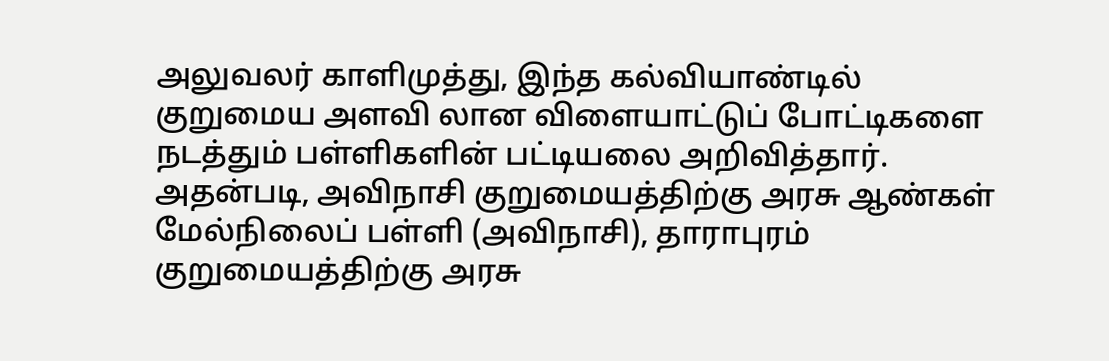அலுவலர் காளிமுத்து, இந்த கல்வியாண்டில் குறுமைய அளவி லான விளையாட்டுப் போட்டிகளை நடத்தும் பள்ளிகளின் பட்டியலை அறிவித்தார். அதன்படி, அவிநாசி குறுமையத்திற்கு அரசு ஆண்கள் மேல்நிலைப் பள்ளி (அவிநாசி), தாராபுரம் குறுமையத்திற்கு அரசு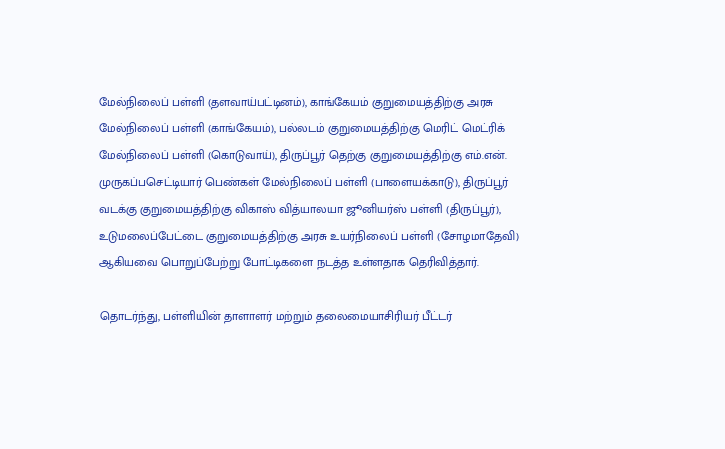மேல்நிலைப் பள்ளி (தளவாய்பட்டினம்), காங்கேயம் குறுமையத்திற்கு அரசு மேல்நிலைப் பள்ளி (காங்கேயம்), பல்லடம் குறுமையத்திற்கு மெரிட் மெட்ரிக் மேல்நிலைப் பள்ளி (கொடுவாய்), திருப்பூர் தெற்கு குறுமையத்திற்கு எம்.என். முருகப்பசெட்டியார் பெண்கள் மேல்நிலைப் பள்ளி (பாளையக்காடு), திருப்பூர் வடக்கு குறுமையத்திற்கு விகாஸ் வித்யாலயா ஜூனியர்ஸ் பள்ளி (திருப்பூர்), உடுமலைப்பேட்டை குறுமையத்திற்கு அரசு உயர்நிலைப் பள்ளி (சோழமாதேவி) ஆகியவை பொறுப்பேற்று போட்டிகளை நடத்த உள்ளதாக தெரிவித்தார்.

தொடர்ந்து, பள்ளியின் தாளாளர் மற்றும் தலைமையாசிரியர் பீட்டர்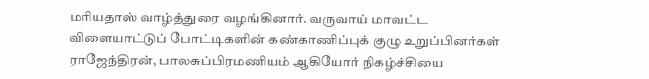மரியதாஸ் வாழ்த்துரை வழங்கினார். வருவாய் மாவட்ட விளையாட்டுப் போட்டிகளின் கண்காணிப்புக் குழு உறுப்பினர்கள் ராஜேந்திரன், பாலசுப்பிரமணியம் ஆகியோர் நிகழ்ச்சியை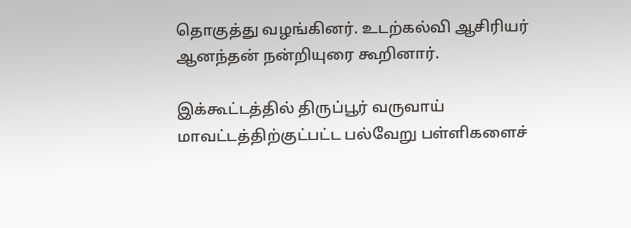தொகுத்து வழங்கினர். உடற்கல்வி ஆசிரியர் ஆனந்தன் நன்றியுரை கூறினார்.

இக்கூட்டத்தில் திருப்பூர் வருவாய் மாவட்டத்திற்குட்பட்ட பல்வேறு பள்ளிகளைச்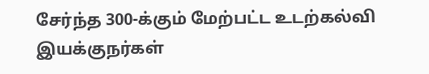சேர்ந்த 300-க்கும் மேற்பட்ட உடற்கல்வி இயக்குநர்கள்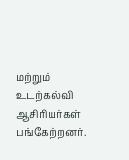மற்றும் உடற்கல்வி ஆசிரியர்கள் பங்கேற்றனர்.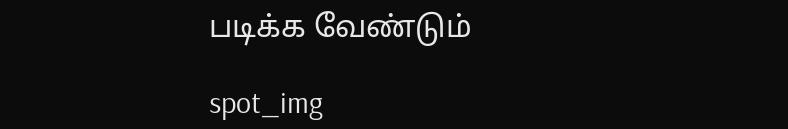படிக்க வேண்டும்

spot_img